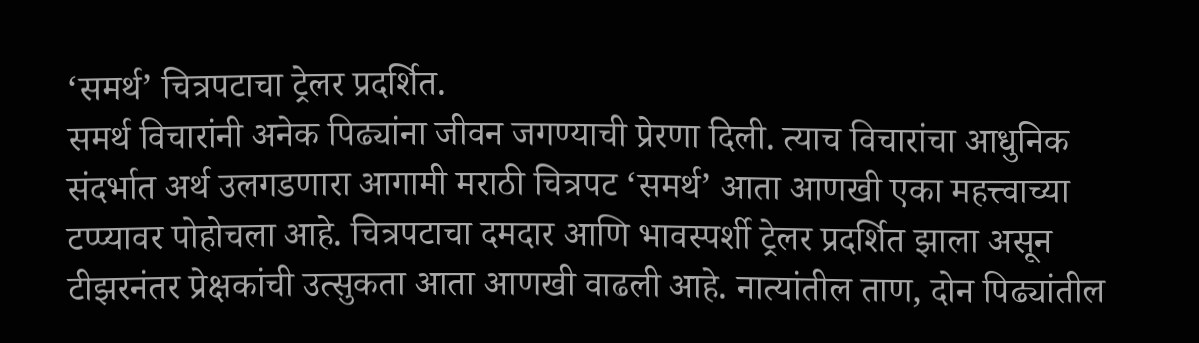‘समर्थ’ चित्रपटाचा ट्रेलर प्रदर्शित.
समर्थ विचारांनी अनेक पिढ्यांना जीवन जगण्याची प्रेरणा दिली. त्याच विचारांचा आधुनिक संदर्भात अर्थ उलगडणारा आगामी मराठी चित्रपट ‘समर्थ’ आता आणखी एका महत्त्वाच्या टप्प्यावर पोहोचला आहे. चित्रपटाचा दमदार आणि भावस्पर्शी ट्रेलर प्रदर्शित झाला असून टीझरनंतर प्रेक्षकांची उत्सुकता आता आणखी वाढली आहे. नात्यांतील ताण, दोन पिढ्यांतील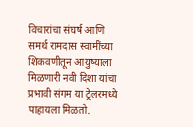विचारांचा संघर्ष आणि समर्थ रामदास स्वामींच्या शिकवणीतून आयुष्याला मिळणारी नवी दिशा यांचा प्रभावी संगम या ट्रेलरमध्ये पाहायला मिळतो.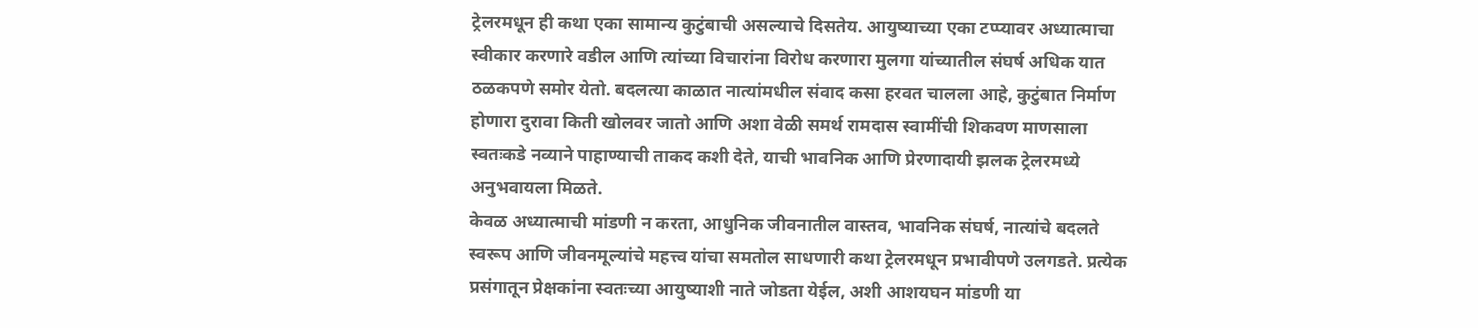ट्रेलरमधून ही कथा एका सामान्य कुटुंबाची असल्याचे दिसतेय. आयुष्याच्या एका टप्प्यावर अध्यात्माचा स्वीकार करणारे वडील आणि त्यांच्या विचारांना विरोध करणारा मुलगा यांच्यातील संघर्ष अधिक यात ठळकपणे समोर येतो. बदलत्या काळात नात्यांमधील संवाद कसा हरवत चालला आहे, कुटुंबात निर्माण होणारा दुरावा किती खोलवर जातो आणि अशा वेळी समर्थ रामदास स्वामींची शिकवण माणसाला स्वतःकडे नव्याने पाहाण्याची ताकद कशी देते, याची भावनिक आणि प्रेरणादायी झलक ट्रेलरमध्ये अनुभवायला मिळते.
केवळ अध्यात्माची मांडणी न करता, आधुनिक जीवनातील वास्तव, भावनिक संघर्ष, नात्यांचे बदलते स्वरूप आणि जीवनमूल्यांचे महत्त्व यांचा समतोल साधणारी कथा ट्रेलरमधून प्रभावीपणे उलगडते. प्रत्येक प्रसंगातून प्रेक्षकांना स्वतःच्या आयुष्याशी नाते जोडता येईल, अशी आशयघन मांडणी या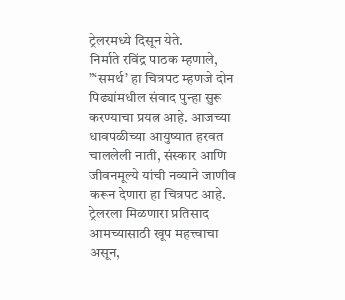ट्रेलरमध्ये दिसून येते.
निर्माते रविंद्र पाठक म्हणाले, ”‘समर्थ’ हा चित्रपट म्हणजे दोन पिढ्यांमधील संवाद पुन्हा सुरू करण्याचा प्रयत्न आहे. आजच्या धावपळीच्या आयुष्यात हरवत चाललेली नाती, संस्कार आणि जीवनमूल्ये यांची नव्याने जाणीव करून देणारा हा चित्रपट आहे. ट्रेलरला मिळणारा प्रतिसाद आमच्यासाठी खूप महत्त्वाचा असून,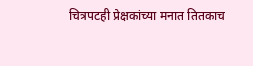चित्रपटही प्रेक्षकांच्या मनात तितकाच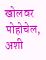खोलवर पोहोचेल, अशी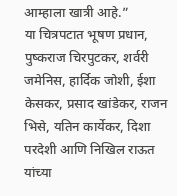आम्हाला खात्री आहे.”
या चित्रपटात भूषण प्रधान, पुष्कराज चिरपुटकर, शर्वरी जमेनिस, हार्दिक जोशी, ईशा केसकर, प्रसाद खांडेकर, राजन भिसे, यतिन कार्येकर, दिशा परदेशी आणि निखिल राऊत यांच्या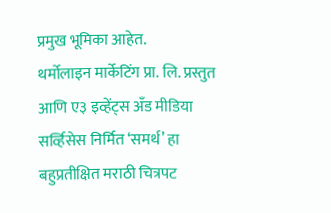प्रमुख भूमिका आहेत.
थर्मोलाइन मार्केटिंग प्रा. लि. प्रस्तुत आणि ए३ इव्हेंट्स अँड मीडिया सर्व्हिसेस निर्मित ‘समर्थ’ हा बहुप्रतीक्षित मराठी चित्रपट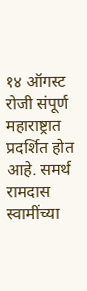१४ ऑगस्ट रोजी संपूर्ण महाराष्ट्रात प्रदर्शित होत आहे. समर्थ रामदास स्वामींच्या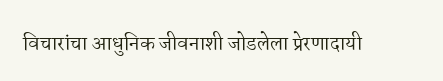विचारांचा आधुनिक जीवनाशी जोडलेला प्रेरणादायी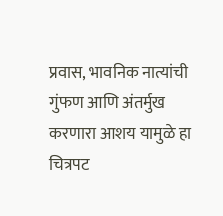प्रवास, भावनिक नात्यांची गुंफण आणि अंतर्मुख करणारा आशय यामुळे हा चित्रपट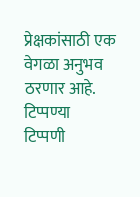प्रेक्षकांसाठी एक वेगळा अनुभव ठरणार आहे.
टिप्पण्या
टिप्पणी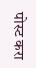पोस्ट करा